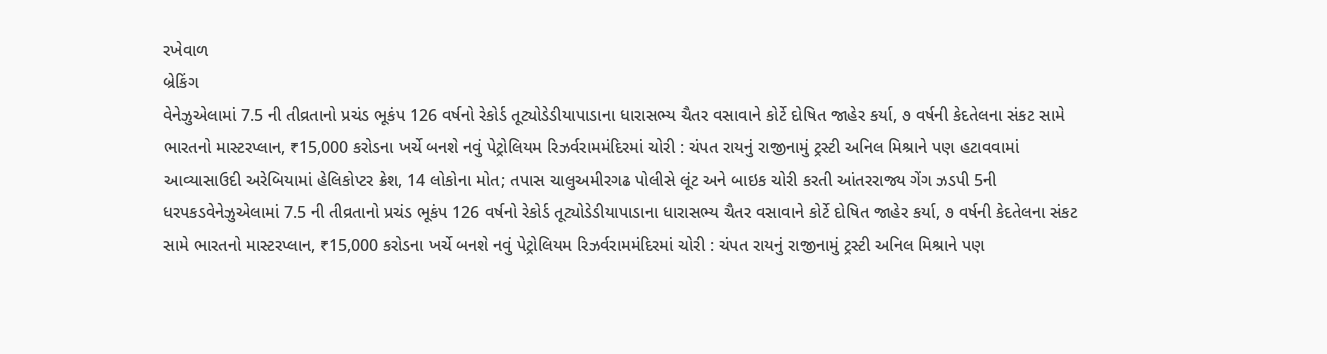રખેવાળ
બ્રેકિંગ
વેનેઝુએલામાં 7.5 ની તીવ્રતાનો પ્રચંડ ભૂકંપ 126 વર્ષનો રેકોર્ડ તૂટ્યોડેડીયાપાડાના ધારાસભ્ય ચૈતર વસાવાને કોર્ટે દોષિત જાહેર કર્યા, ૭ વર્ષની કેદતેલના સંકટ સામે ભારતનો માસ્ટરપ્લાન, ₹15,000 કરોડના ખર્ચે બનશે નવું પેટ્રોલિયમ રિઝર્વરામમંદિરમાં ચોરી : ચંપત રાયનું રાજીનામું ટ્રસ્ટી અનિલ મિશ્રાને પણ હટાવવામાં આવ્યાસાઉદી અરેબિયામાં હેલિકોપ્ટર ક્રેશ, 14 લોકોના મોત; તપાસ ચાલુઅમીરગઢ પોલીસે લૂંટ અને બાઇક ચોરી કરતી આંતરરાજ્ય ગેંગ ઝડપી 5ની ધરપકડવેનેઝુએલામાં 7.5 ની તીવ્રતાનો પ્રચંડ ભૂકંપ 126 વર્ષનો રેકોર્ડ તૂટ્યોડેડીયાપાડાના ધારાસભ્ય ચૈતર વસાવાને કોર્ટે દોષિત જાહેર કર્યા, ૭ વર્ષની કેદતેલના સંકટ સામે ભારતનો માસ્ટરપ્લાન, ₹15,000 કરોડના ખર્ચે બનશે નવું પેટ્રોલિયમ રિઝર્વરામમંદિરમાં ચોરી : ચંપત રાયનું રાજીનામું ટ્રસ્ટી અનિલ મિશ્રાને પણ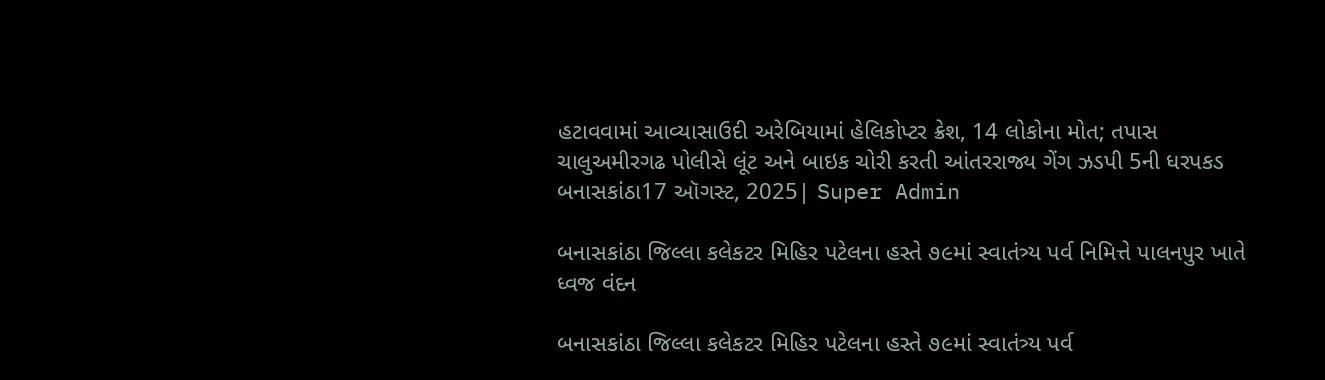હટાવવામાં આવ્યાસાઉદી અરેબિયામાં હેલિકોપ્ટર ક્રેશ, 14 લોકોના મોત; તપાસ ચાલુઅમીરગઢ પોલીસે લૂંટ અને બાઇક ચોરી કરતી આંતરરાજ્ય ગેંગ ઝડપી 5ની ધરપકડ
બનાસકાંઠા17 ઑગસ્ટ, 2025| Super Admin

બનાસકાંઠા જિલ્લા કલેકટર મિહિર પટેલના હસ્તે ૭૯માં સ્વાતંત્ર્ય પર્વ નિમિત્તે પાલનપુર ખાતે ધ્વજ વંદન

બનાસકાંઠા જિલ્લા કલેકટર મિહિર પટેલના હસ્તે ૭૯માં સ્વાતંત્ર્ય પર્વ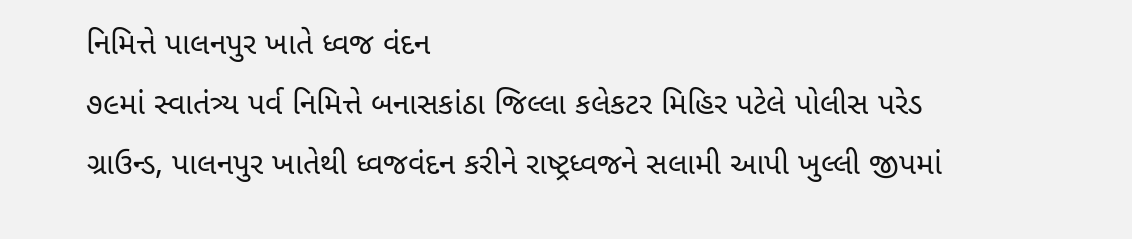નિમિત્તે પાલનપુર ખાતે ધ્વજ વંદન
૭૯માં સ્વાતંત્ર્ય પર્વ નિમિત્તે બનાસકાંઠા જિલ્લા કલેકટર મિહિર પટેલે પોલીસ પરેડ ગ્રાઉન્ડ, પાલનપુર ખાતેથી ધ્વજવંદન કરીને રાષ્ટ્રધ્વજને સલામી આપી ખુલ્લી જીપમાં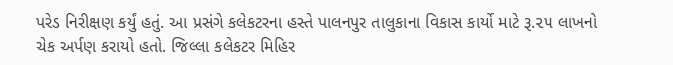પરેડ નિરીક્ષણ કર્યું હતું. આ પ્રસંગે કલેકટરના હસ્તે પાલનપુર તાલુકાના વિકાસ કાર્યો માટે રૂ.૨૫ લાખનો ચેક અર્પણ કરાયો હતો. જિલ્લા કલેકટર મિહિર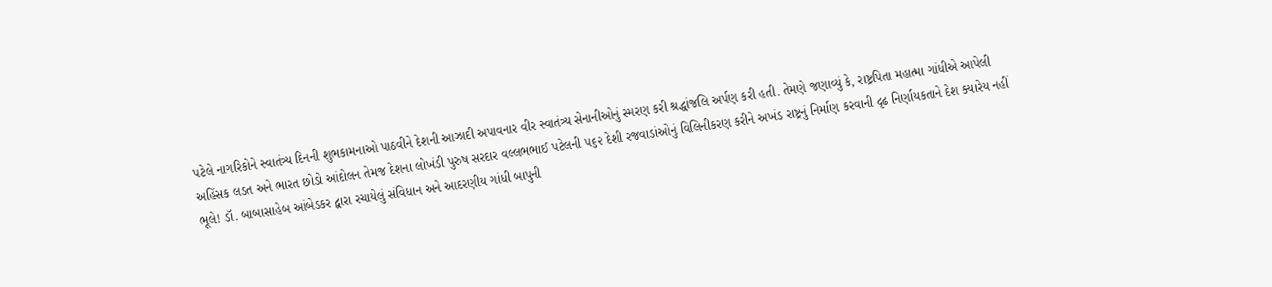પટેલે નાગરિકોને સ્વાતંત્ર્ય દિનની શુભકામનાઓ પાઠવીને દેશની આઝાદી અપાવનાર વીર સ્વાતંત્ર્ય સેનાનીઓનું સ્મરણ કરી શ્રદ્ધાંજલિ અર્પણ કરી હતી. તેમણે જણાવ્યું કે, રાષ્ટ્રપિતા મહાત્મા ગાંધીએ આપેલી અહિંસક લડત અને ભારત છોડો આંદોલન તેમજ દેશના લોખંડી પુરુષ સરદાર વલ્લભભાઈ પટેલની ૫૬૨ દેશી રજવાડાંઓનું વિલિનીકરણ કરીને અખંડ રાષ્ટ્રનું નિર્માણ કરવાની દૃઢ નિર્ણાયકતાને દેશ ક્યારેય નહીં ભૂલે! ડૉ. બાબાસાહેબ આંબેડકર દ્વારા રચાયેલું સંવિધાન અને આદરણીય ગાંધી બાપુની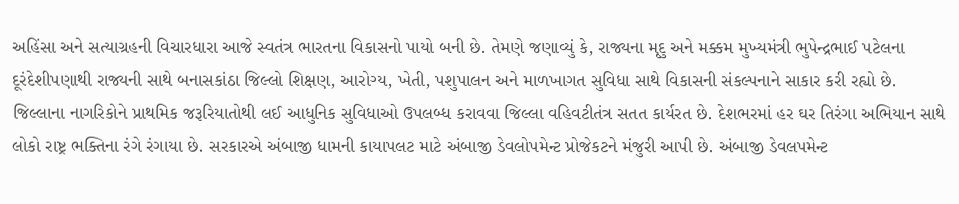અહિંસા અને સત્યાગ્રહની વિચારધારા આજે સ્વતંત્ર ભારતના વિકાસનો પાયો બની છે. તેમણે જણાવ્યું કે, રાજ્યના મૃદુ અને મક્કમ મુખ્યમંત્રી ભુપેન્દ્રભાઈ પટેલના દૂરંદેશીપણાથી રાજ્યની સાથે બનાસકાંઠા જિલ્લો શિક્ષણ, આરોગ્ય, ખેતી, પશુપાલન અને માળખાગત સુવિધા સાથે વિકાસની સંકલ્પનાને સાકાર કરી રહ્યો છે. જિલ્લાના નાગરિકોને પ્રાથમિક જરૂરિયાતોથી લઈ આધુનિક સુવિધાઓ ઉપલબ્ધ કરાવવા જિલ્લા વહિવટીતંત્ર સતત કાર્યરત છે. દેશભરમાં હર ઘર તિરંગા અભિયાન સાથે લોકો રાષ્ટ્ર ભક્તિના રંગે રંગાયા છે. સરકારએ અંબાજી ધામની કાયાપલટ માટે અંબાજી ડેવલોપમેન્ટ પ્રોજેકટને મંજુરી આપી છે. અંબાજી ડેવલપમેન્ટ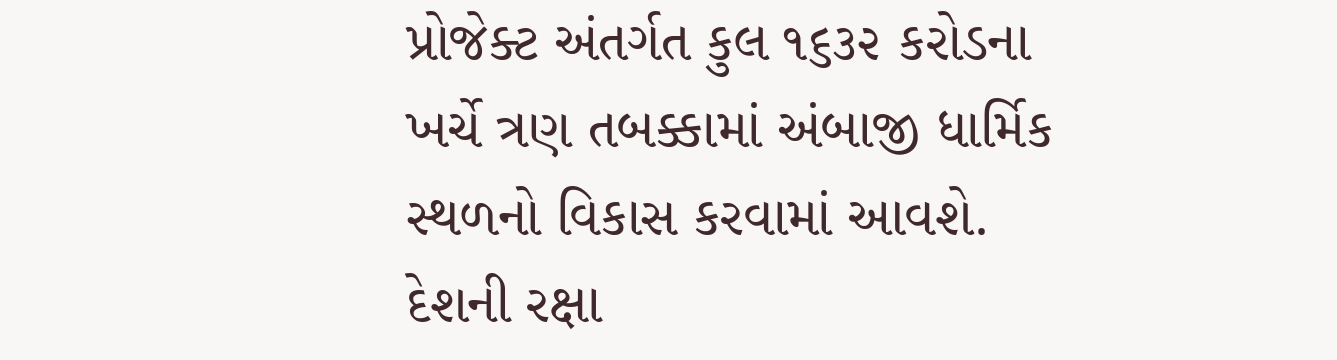પ્રોજેક્ટ અંતર્ગત કુલ ૧૬૩૨ કરોડના ખર્ચે ત્રણ તબક્કામાં અંબાજી ધાર્મિક સ્થળનો વિકાસ કરવામાં આવશે. દેશની રક્ષા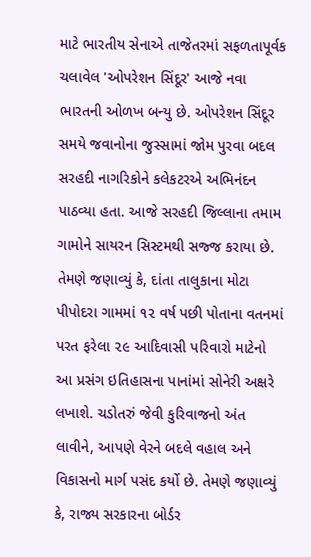માટે ભારતીય સેનાએ તાજેતરમાં સફળતાપૂર્વક ચલાવેલ 'ઓપરેશન સિંદૂર' આજે નવા ભારતની ઓળખ બન્યુ છે. ઓપરેશન સિંદૂર સમયે જવાનોના જુસ્સામાં જોમ પુરવા બદલ સરહદી નાગરિકોને કલેકટરએ અભિનંદન પાઠવ્યા હતા. આજે સરહદી જિલ્લાના તમામ ગામોને સાયરન સિસ્ટમથી સજ્જ કરાયા છે. તેમણે જણાવ્યું કે, દાંતા તાલુકાના મોટા પીપોદરા ગામમાં ૧૨ વર્ષ પછી પોતાના વતનમાં પરત ફરેલા ૨૯ આદિવાસી પરિવારો માટેનો આ પ્રસંગ ઇતિહાસના પાનાંમાં સોનેરી અક્ષરે લખાશે. ચડોતરું જેવી કુરિવાજનો અંત લાવીને, આપણે વેરને બદલે વહાલ અને વિકાસનો માર્ગ પસંદ કર્યો છે. તેમણે જણાવ્યું કે, રાજ્ય સરકારના બોર્ડર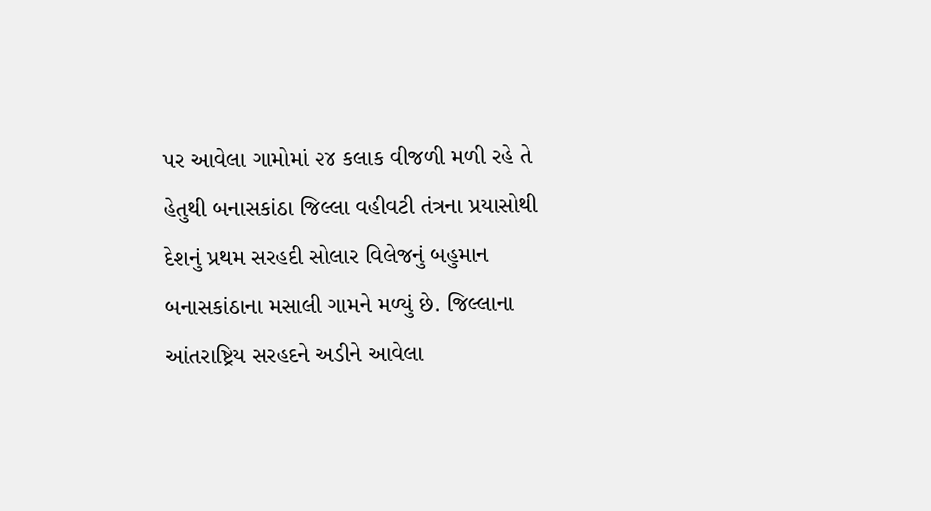પર આવેલા ગામોમાં ૨૪ કલાક વીજળી મળી રહે તે હેતુથી બનાસકાંઠા જિલ્લા વહીવટી તંત્રના પ્રયાસોથી દેશનું પ્રથમ સરહદી સોલાર વિલેજનું બહુમાન બનાસકાંઠાના મસાલી ગામને મળ્યું છે. જિલ્લાના આંતરાષ્ટ્રિય સરહદને અડીને આવેલા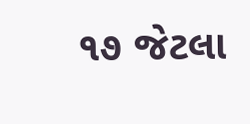૧૭ જેટલા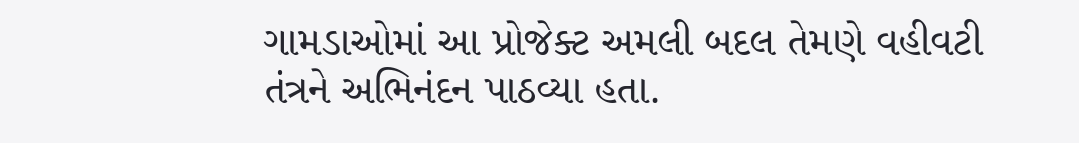ગામડાઓમાં આ પ્રોજેક્ટ અમલી બદલ તેમણે વહીવટી તંત્રને અભિનંદન પાઠવ્યા હતા.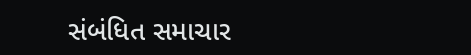સંબંધિત સમાચાર